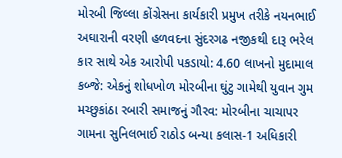મોરબી જિલ્લા કોંગ્રેસના કાર્યકારી પ્રમુખ તરીકે નયનભાઈ અઘારાની વરણી હળવદના સુંદરગઢ નજીકથી દારૂ ભરેલ કાર સાથે એક આરોપી પકડાયો: 4.60 લાખનો મુદામાલ કબ્જે: એકનું શોધખોળ મોરબીના ઘુંટુ ગામેથી યુવાન ગુમ મચ્છુકાંઠા રબારી સમાજનું ગૌરવ: મોરબીના ચાચાપર ગામના સુનિલભાઈ રાઠોડ બન્યા કલાસ-1 અધિકારી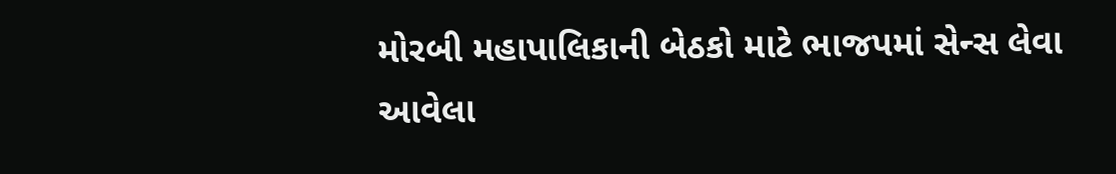મોરબી મહાપાલિકાની બેઠકો માટે ભાજપમાં સેન્સ લેવા આવેલા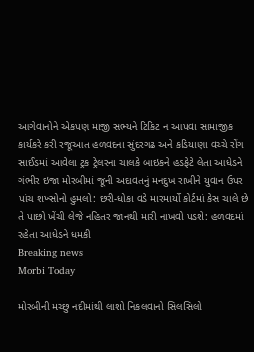આગેવાનોને એકપણ માજી સભ્યને ટિકિટ ન આપવા સામાજીક કાર્યકરે કરી રજૂઆત હળવદના સુંદરગઢ અને કડિયાણા વચ્ચે રોંગ સાઈડમાં આવેલા ટ્રક ટ્રેલરના ચાલકે બાઇકને હડફેટે લેતા આધેડને ગંભીર ઇજા મોરબીમાં જૂની અદાવતનું મનદુખ રાખીને યુવાન ઉપર પાંચ શખ્સોનો હુમલો: છરી-ધોકા વડે મારમાર્યો કોર્ટમાં કેસ ચાલે છે તે પાછો ખેંચી લેજે નહિતર જાનથી મારી નાખવો પડશે: હળવદમાં રહેતા આધેડને ધમકી
Breaking news
Morbi Today

મોરબીની મચ્છુ નદીમાંથી લાશો નિકલવાનો સિલસિલો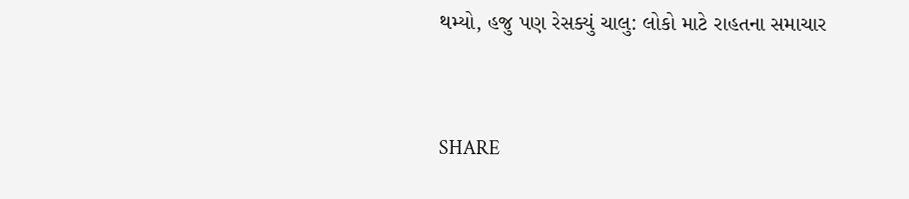થમ્યો, હજુ પણ રેસક્યું ચાલુ: લોકો માટે રાહતના સમાચાર


SHARE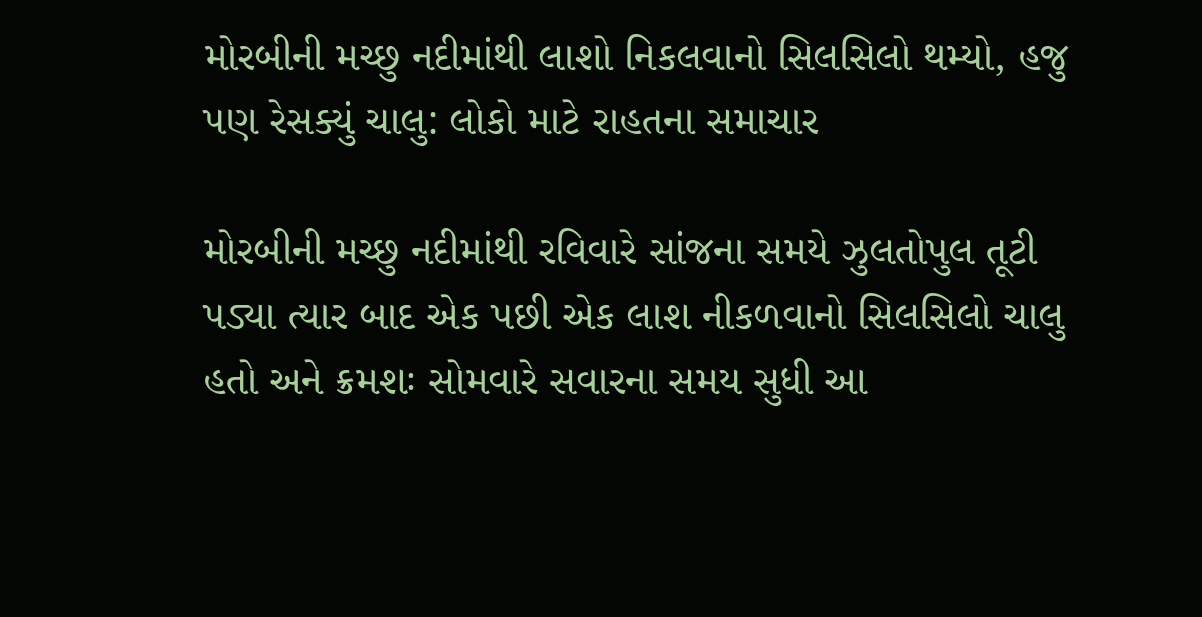મોરબીની મચ્છુ નદીમાંથી લાશો નિકલવાનો સિલસિલો થમ્યો, હજુ પણ રેસક્યું ચાલુ: લોકો માટે રાહતના સમાચાર

મોરબીની મચ્છુ નદીમાંથી રવિવારે સાંજના સમયે ઝુલતોપુલ તૂટી પડ્યા ત્યાર બાદ એક પછી એક લાશ નીકળવાનો સિલસિલો ચાલુ હતો અને ક્રમશઃ સોમવારે સવારના સમય સુધી આ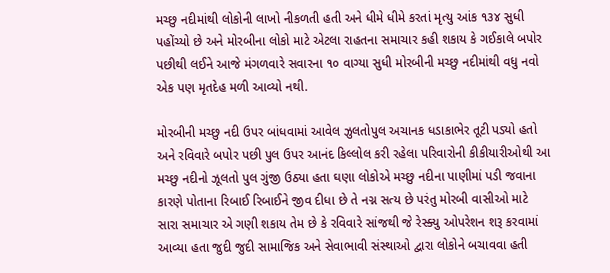મચ્છુ નદીમાંથી લોકોની લાખો નીકળતી હતી અને ધીમે ધીમે કરતાં મૃત્યુ આંક ૧૩૪ સુધી પહોંચ્યો છે અને મોરબીના લોકો માટે એટલા રાહતના સમાચાર કહી શકાય કે ગઈકાલે બપોર પછીથી લઈને આજે મંગળવારે સવારના ૧૦ વાગ્યા સુધી મોરબીની મચ્છુ નદીમાંથી વધુ નવો એક પણ મૃતદેહ મળી આવ્યો નથી.

મોરબીની મચ્છુ નદી ઉપર બાંધવામાં આવેલ ઝુલતોપુલ અચાનક ધડાકાભેર તૂટી પડ્યો હતો અને રવિવારે બપોર પછી પુલ ઉપર આનંદ કિલ્લોલ કરી રહેલા પરિવારોની કીકીયારીઓથી આ મચ્છુ નદીનો ઝૂલતો પુલ ગુંજી ઉઠ્યા હતા ઘણા લોકોએ મચ્છુ નદીના પાણીમાં પડી જવાના કારણે પોતાના રિબાઈ રિબાઈને જીવ દીધા છે તે નગ્ન સત્ય છે પરંતુ મોરબી વાસીઓ માટે સારા સમાચાર એ ગણી શકાય તેમ છે કે રવિવારે સાંજથી જે રેસ્ક્યુ ઓપરેશન શરૂ કરવામાં આવ્યા હતા જુદી જુદી સામાજિક અને સેવાભાવી સંસ્થાઓ દ્વારા લોકોને બચાવવા હતી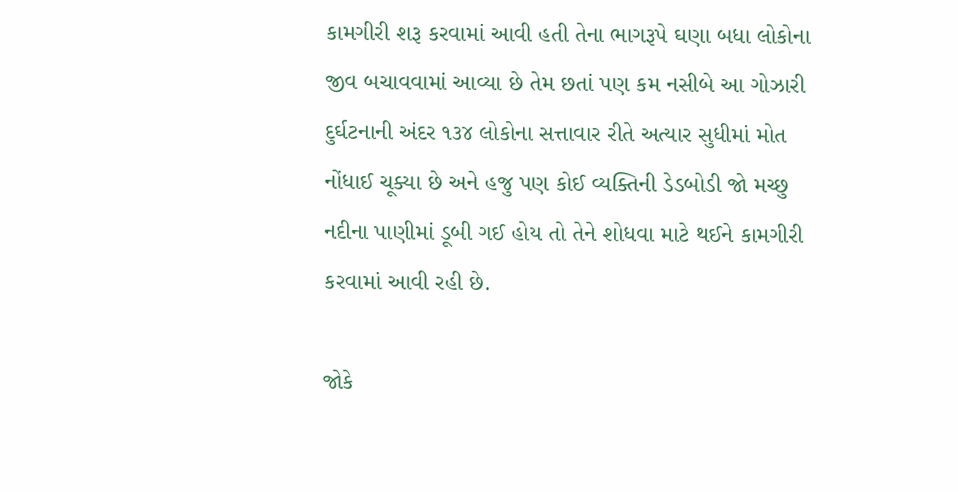કામગીરી શરૂ કરવામાં આવી હતી તેના ભાગરૂપે ઘણા બધા લોકોના જીવ બચાવવામાં આવ્યા છે તેમ છતાં પણ કમ નસીબે આ ગોઝારી દુર્ઘટનાની અંદર ૧૩૪ લોકોના સત્તાવાર રીતે અત્યાર સુધીમાં મોત નોંધાઈ ચૂક્યા છે અને હજુ પણ કોઈ વ્યક્તિની ડેડબોડી જો મચ્છુ નદીના પાણીમાં ડૂબી ગઈ હોય તો તેને શોધવા માટે થઈને કામગીરી કરવામાં આવી રહી છે.

જોકે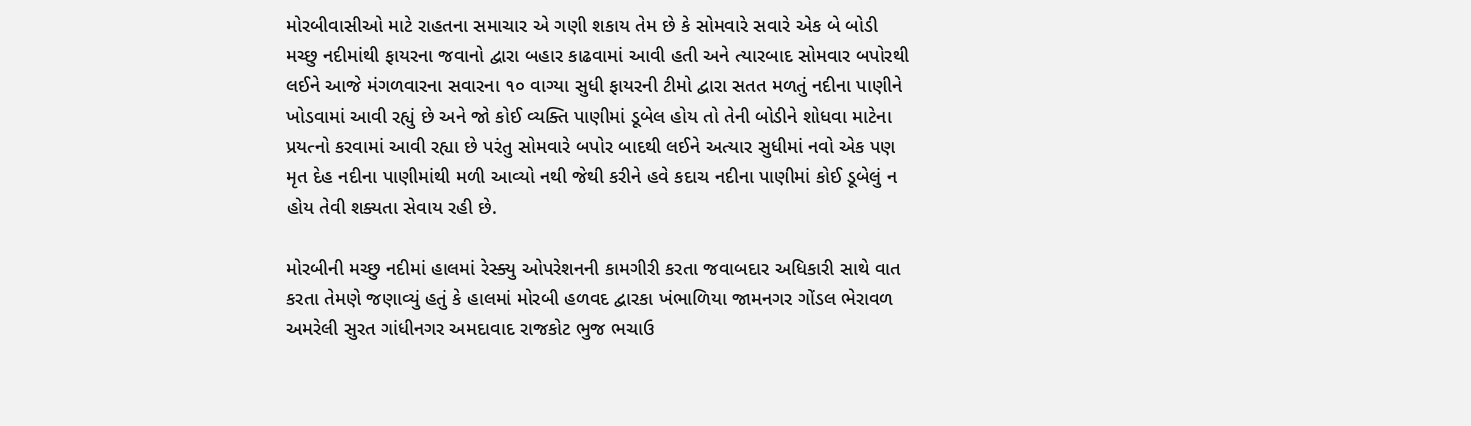મોરબીવાસીઓ માટે રાહતના સમાચાર એ ગણી શકાય તેમ છે કે સોમવારે સવારે એક બે બોડી મચ્છુ નદીમાંથી ફાયરના જવાનો દ્વારા બહાર કાઢવામાં આવી હતી અને ત્યારબાદ સોમવાર બપોરથી લઈને આજે મંગળવારના સવારના ૧૦ વાગ્યા સુધી ફાયરની ટીમો દ્વારા સતત મળતું નદીના પાણીને ખોડવામાં આવી રહ્યું છે અને જો કોઈ વ્યક્તિ પાણીમાં ડૂબેલ હોય તો તેની બોડીને શોધવા માટેના પ્રયત્નો કરવામાં આવી રહ્યા છે પરંતુ સોમવારે બપોર બાદથી લઈને અત્યાર સુધીમાં નવો એક પણ મૃત દેહ નદીના પાણીમાંથી મળી આવ્યો નથી જેથી કરીને હવે કદાચ નદીના પાણીમાં કોઈ ડૂબેલું ન હોય તેવી શક્યતા સેવાય રહી છે.

મોરબીની મચ્છુ નદીમાં હાલમાં રેસ્ક્યુ ઓપરેશનની કામગીરી કરતા જવાબદાર અધિકારી સાથે વાત કરતા તેમણે જણાવ્યું હતું કે હાલમાં મોરબી હળવદ દ્વારકા ખંભાળિયા જામનગર ગોંડલ ભેરાવળ અમરેલી સુરત ગાંધીનગર અમદાવાદ રાજકોટ ભુજ ભચાઉ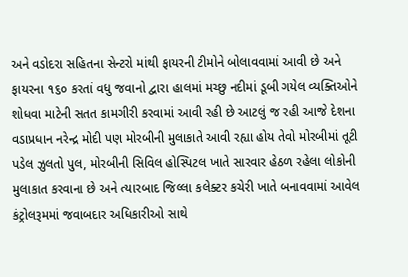અને વડોદરા સહિતના સેન્ટરો માંથી ફાયરની ટીમોને બોલાવવામાં આવી છે અને ફાયરના ૧૬૦ કરતાં વધુ જવાનો દ્વારા હાલમાં મચ્છુ નદીમાં ડૂબી ગયેલ વ્યક્તિઓને શોધવા માટેની સતત કામગીરી કરવામાં આવી રહી છે આટલું જ રહી આજે દેશના વડાપ્રધાન નરેન્દ્ર મોદી પણ મોરબીની મુલાકાતે આવી રહ્યા હોય તેવો મોરબીમાં તૂટી પડેલ ઝુલતો પુલ, મોરબીની સિવિલ હોસ્પિટલ ખાતે સારવાર હેઠળ રહેલા લોકોની મુલાકાત કરવાના છે અને ત્યારબાદ જિલ્લા કલેક્ટર કચેરી ખાતે બનાવવામાં આવેલ કંટ્રોલરૂમમાં જવાબદાર અધિકારીઓ સાથે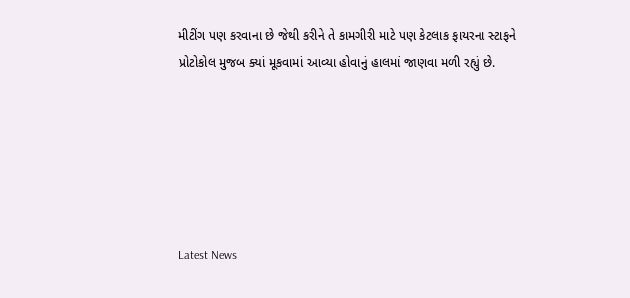મીટીંગ પણ કરવાના છે જેથી કરીને તે કામગીરી માટે પણ કેટલાક ફાયરના સ્ટાફને પ્રોટોકોલ મુજબ ક્યાં મૂકવામાં આવ્યા હોવાનું હાલમાં જાણવા મળી રહ્યું છે.






Latest News